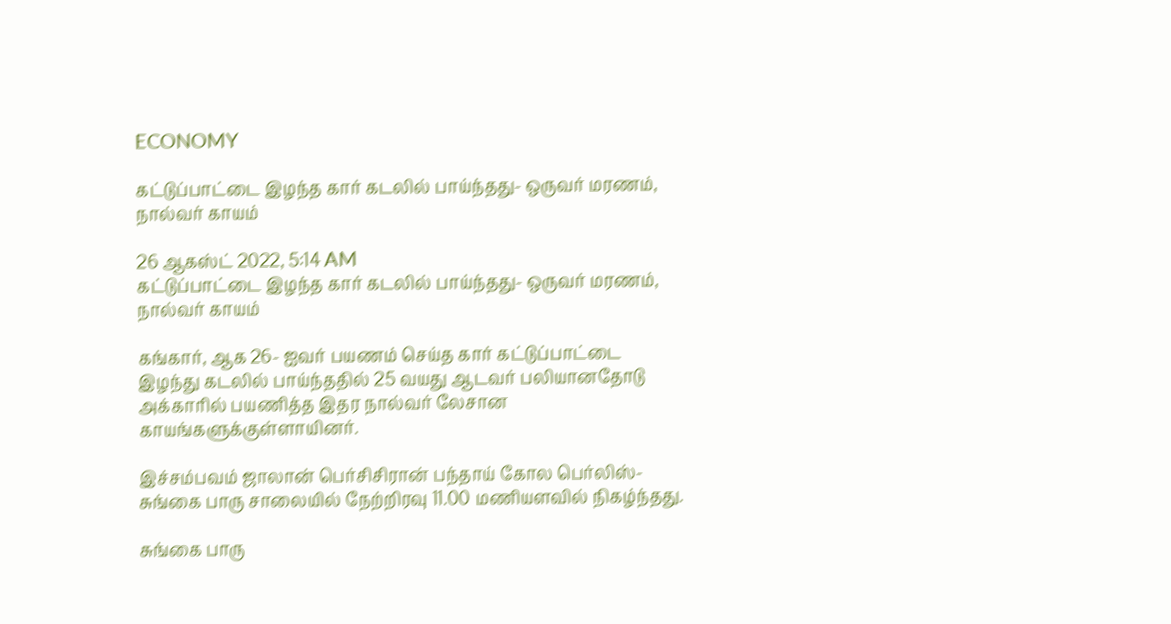ECONOMY

கட்டுப்பாட்டை இழந்த கார் கடலில் பாய்ந்தது- ஒருவர் மரணம், நால்வர் காயம்

26 ஆகஸ்ட் 2022, 5:14 AM
கட்டுப்பாட்டை இழந்த கார் கடலில் பாய்ந்தது- ஒருவர் மரணம், நால்வர் காயம்

கங்கார், ஆக 26- ஐவர் பயணம் செய்த கார் கட்டுப்பாட்டை இழந்து கடலில் பாய்ந்ததில் 25 வயது ஆடவர் பலியானதோடு அக்காரில் பயணித்த இதர நால்வர் லேசான காயங்களுக்குள்ளாயினர்.

இச்சம்பவம் ஜாலான் பெர்சிசிரான் பந்தாய் கோல பெர்லிஸ்- சுங்கை பாரு சாலையில் நேற்றிரவு 11.00 மணியளவில் நிகழ்ந்தது.

சுங்கை பாரு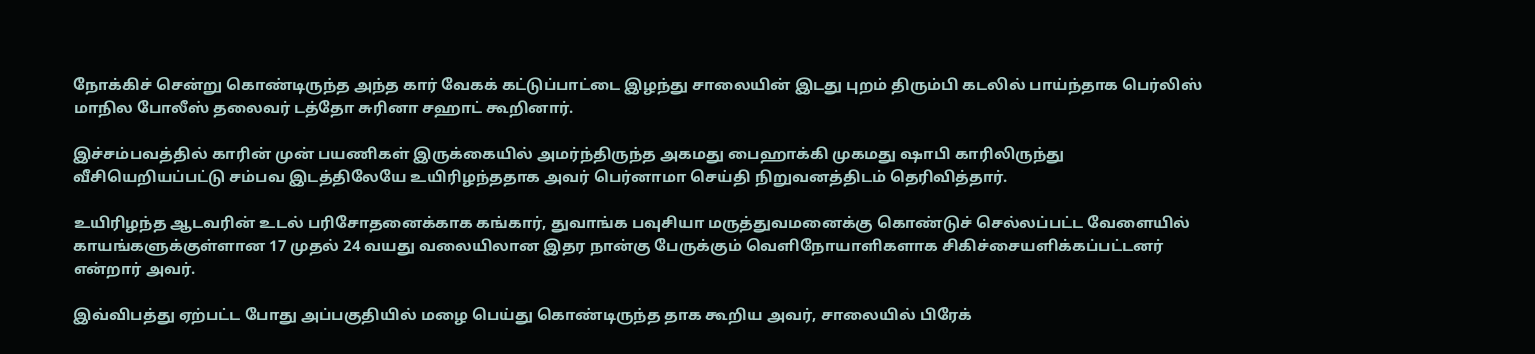நோக்கிச் சென்று கொண்டிருந்த அந்த கார் வேகக் கட்டுப்பாட்டை இழந்து சாலையின் இடது புறம் திரும்பி கடலில் பாய்ந்தாக பெர்லிஸ் மாநில போலீஸ் தலைவர் டத்தோ சுரினா சஹாட் கூறினார்.

இச்சம்பவத்தில் காரின் முன் பயணிகள் இருக்கையில் அமர்ந்திருந்த அகமது பைஹாக்கி முகமது ஷாபி காரிலிருந்து வீசியெறியப்பட்டு சம்பவ இடத்திலேயே உயிரிழந்ததாக அவர் பெர்னாமா செய்தி நிறுவனத்திடம் தெரிவித்தார்.

உயிரிழந்த ஆடவரின் உடல் பரிசோதனைக்காக கங்கார், துவாங்க பவுசியா மருத்துவமனைக்கு கொண்டுச் செல்லப்பட்ட வேளையில் காயங்களுக்குள்ளான 17 முதல் 24 வயது வலையிலான இதர நான்கு பேருக்கும் வெளிநோயாளிகளாக சிகிச்சையளிக்கப்பட்டனர் என்றார் அவர்.

இவ்விபத்து ஏற்பட்ட போது அப்பகுதியில் மழை பெய்து கொண்டிருந்த தாக கூறிய அவர், சாலையில் பிரேக்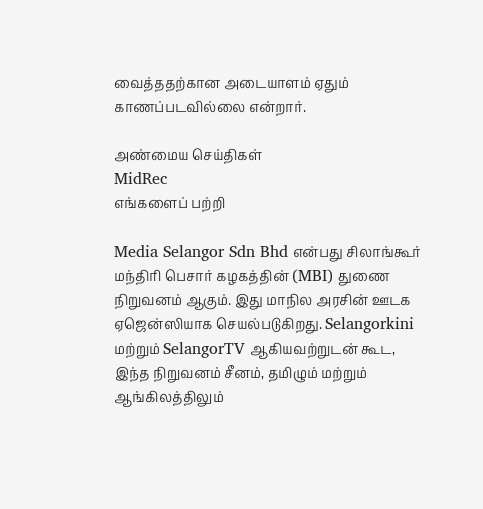வைத்ததற்கான அடையாளம் ஏதும் காணப்படவில்லை என்றார்.

அண்மைய செய்திகள்
MidRec
எங்களைப் பற்றி

Media Selangor Sdn Bhd என்பது சிலாங்கூர் மந்திரி பெசார் கழகத்தின் (MBI) துணை நிறுவனம் ஆகும். இது மாநில அரசின் ஊடக ஏஜென்ஸியாக செயல்படுகிறது. Selangorkini மற்றும் SelangorTV ஆகியவற்றுடன் கூட, இந்த நிறுவனம் சீனம், தமிழும் மற்றும் ஆங்கிலத்திலும்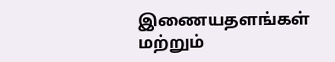இணையதளங்கள் மற்றும்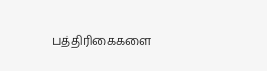பத்திரிகைகளை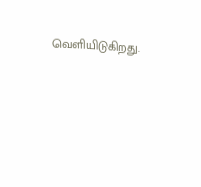வெளியிடுகிறது.